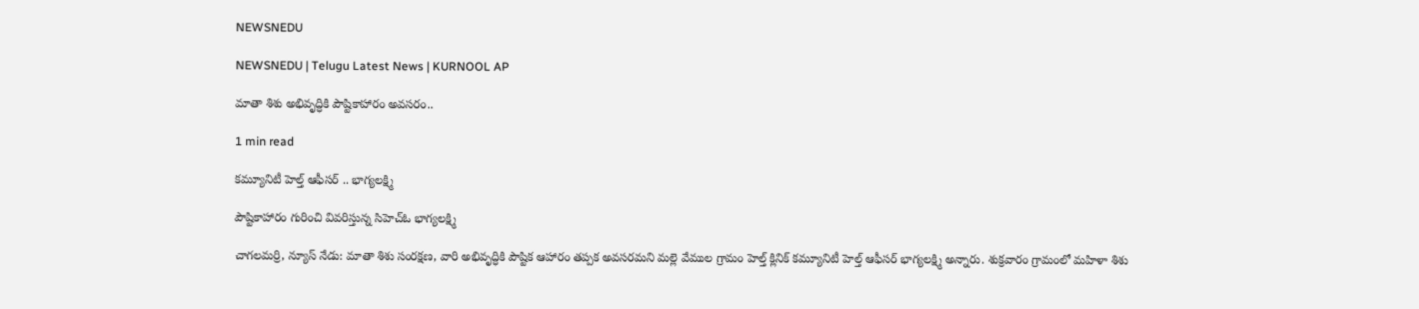NEWSNEDU

NEWSNEDU | Telugu Latest News | KURNOOL AP

మాతా శిశు అభివృద్ధికి పౌష్టికాహారం అవసరం..

1 min read

కమ్యూనిటీ హెల్త్ ఆఫీసర్ .. భాగ్యలక్ష్మి

పౌష్టికాహారం గురించి వివరిస్తున్న సిహెచ్ఓ భాగ్యలక్ష్మి

చాగలమర్రి, న్యూస్ నేడు: మాతా శిశు సంరక్షణ, వారి అభివృద్ధికి పౌష్టిక ఆహారం తప్పక అవసరమని మల్లె వేముల గ్రామం హెల్త్ క్లినిక్ కమ్యూనిటీ హెల్త్ ఆఫీసర్ భాగ్యలక్ష్మి అన్నారు. శుక్రవారం గ్రామంలో మహిళా శిశు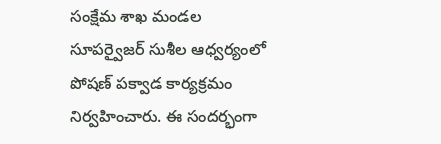సంక్షేమ శాఖ మండల సూపర్వైజర్ సుశీల ఆధ్వర్యంలో పోషణ్ పక్వాడ కార్యక్రమం నిర్వహించారు. ఈ సందర్భంగా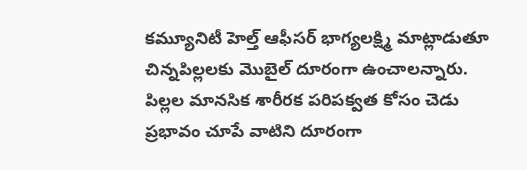కమ్యూనిటీ హెల్త్ ఆఫీసర్ భాగ్యలక్ష్మి మాట్లాడుతూ చిన్నపిల్లలకు మొబైల్ దూరంగా ఉంచాలన్నారు. పిల్లల మానసిక శారీరక పరిపక్వత కోసం చెడు ప్రభావం చూపే వాటిని దూరంగా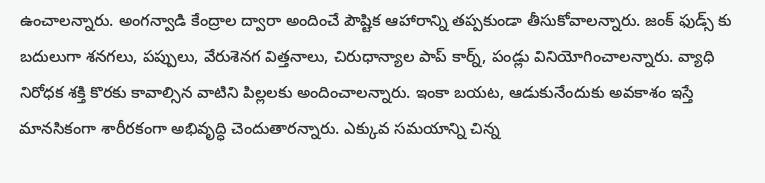ఉంచాలన్నారు. అంగన్వాడి కేంద్రాల ద్వారా అందించే పౌష్టిక ఆహారాన్ని తప్పకుండా తీసుకోవాలన్నారు. జంక్ ఫుడ్స్ కు బదులుగా శనగలు, పప్పులు, వేరుశెనగ విత్తనాలు, చిరుధాన్యాల పాప్ కార్న్, పండ్లు వినియోగించాలన్నారు. వ్యాధి నిరోధక శక్తి కొరకు కావాల్సిన వాటిని పిల్లలకు అందించాలన్నారు. ఇంకా బయట, ఆడుకునేందుకు అవకాశం ఇస్తే మానసికంగా శారీరకంగా అభివృద్ధి చెందుతారన్నారు. ఎక్కువ సమయాన్ని చిన్న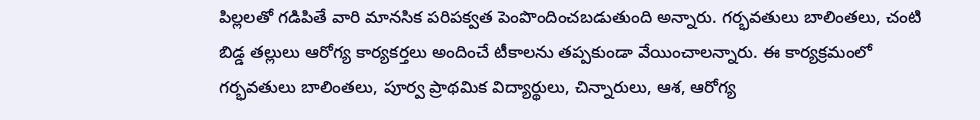పిల్లలతో గడిపితే వారి మానసిక పరిపక్వత పెంపొందించబడుతుంది అన్నారు. గర్భవతులు బాలింతలు, చంటి బిడ్డ తల్లులు ఆరోగ్య కార్యకర్తలు అందించే టీకాలను తప్పకుండా వేయించాలన్నారు. ఈ కార్యక్రమంలో గర్భవతులు బాలింతలు, పూర్వ ప్రాథమిక విద్యార్థులు, చిన్నారులు, ఆశ, ఆరోగ్య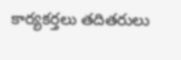కార్యకర్తలు తదితరులు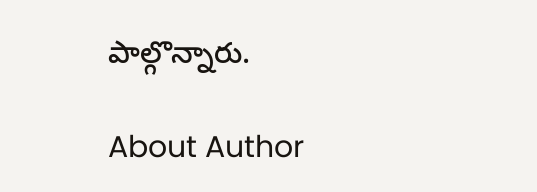పాల్గొన్నారు.

About Author